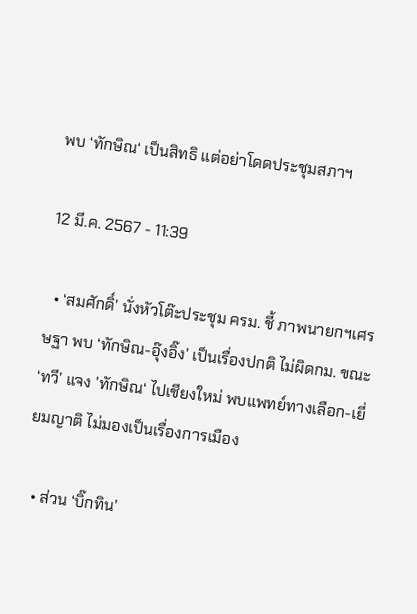พบ ‘ทักษิณ‘ เป็นสิทธิ แต่อย่าโดดประชุมสภาฯ

12 มี.ค. 2567 - 11:39

  • ‘สมศักดิ์’ นั่งหัวโต๊ะประชุม ครม. ชี้ ภาพนายกฯเศรษฐา พบ ‘ทักษิณ-อุ๊งอิ๊ง’ เป็นเรื่องปกติ ไม่ผิดกม. ขณะ ‘ทวี’ แจง ’ทักษิณ‘ ไปเชียงใหม่ พบแพทย์ทางเลือก-เยี่ยมญาติ ไม่มองเป็นเรื่องการเมือง

  • ส่วน ‘บิ๊กทิน’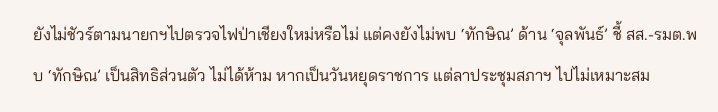ยังไม่ชัวร์ตามนายกฯไปตรวจไฟป่าเชียงใหม่หรือไม่ แต่คงยังไม่พบ ‘ทักษิณ’ ด้าน ‘จุลพันธ์’ ชี้ สส.-รมต.พบ ‘ทักษิณ’ เป็นสิทธิส่วนตัว ไม่ได้ห้าม หากเป็นวันหยุดราชการ แต่ลาประชุมสภาฯ ไปไม่เหมาะสม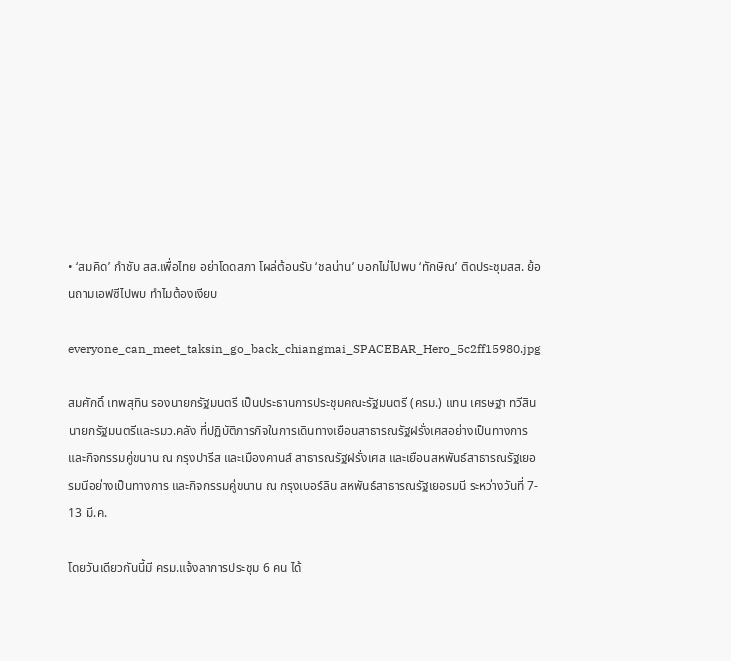• ‘สมคิด’ กําชับ สส.เพื่อไทย อย่าโดดสภา โผล่ต้อนรับ ‘ชลน่าน’ บอกไม่ไปพบ ‘ทักษิณ’ ติดประชุมสส. ย้อนถามเอฟซีไปพบ ทำไมต้องเงียบ

everyone_can_meet_taksin_go_back_chiangmai_SPACEBAR_Hero_5c2ff15980.jpg

สมศักดิ์ เทพสุทิน รองนายกรัฐมนตรี เป็นประธานการประชุมคณะรัฐมนตรี (ครม.) แทน เศรษฐา ทวีสิน นายกรัฐมนตรีและรมว.คลัง ที่ปฏิบัติภารกิจในการเดินทางเยือนสาธารณรัฐฝรั่งเศสอย่างเป็นทางการ และกิจกรรมคู่ขนาน ณ กรุงปารีส และเมืองคานส์ สาธารณรัฐฝรั่งเศส และเยือนสหพันธ์สาธารณรัฐเยอรมนีอย่างเป็นทางการ และกิจกรรมคู่ขนาน ณ กรุงเบอร์ลิน สหพันธ์สาธารณรัฐเยอรมนี ระหว่างวันที่ 7- 13 มี.ค.

โดยวันเดียวกันนี้มี ครม.แจ้งลาการประชุม 6 คน ได้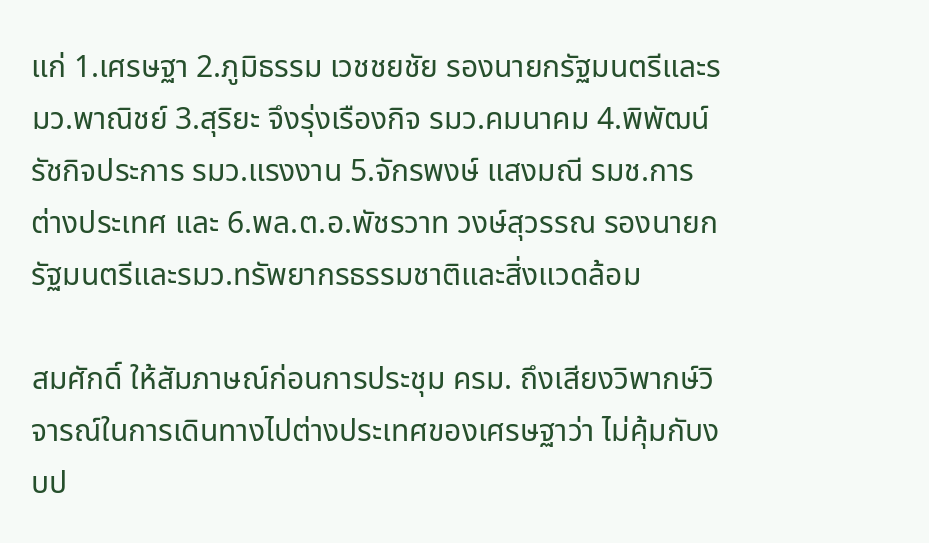แก่ 1.เศรษฐา 2.ภูมิธรรม เวชชยชัย รองนายกรัฐมนตรีและรมว.พาณิชย์ 3.สุริยะ จึงรุ่งเรืองกิจ รมว.คมนาคม 4.พิพัฒน์ รัชกิจประการ รมว.แรงงาน 5.จักรพงษ์ แสงมณี รมช.การต่างประเทศ และ 6.พล.ต.อ.พัชรวาท วงษ์สุวรรณ รองนายกรัฐมนตรีและรมว.ทรัพยากรธรรมชาติและสิ่งแวดล้อม

สมศักดิ์ ให้สัมภาษณ์ก่อนการประชุม ครม. ถึงเสียงวิพากษ์วิจารณ์ในการเดินทางไปต่างประเทศของเศรษฐาว่า ไม่คุ้มกับงบป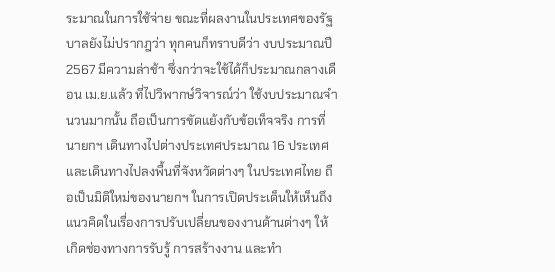ระมาณในการใช้จ่าย ขณะที่ผลงานในประเทศของรัฐบาลยังไม่ปรากฎว่า ทุกคนก็ทราบดีว่า งบประมาณปี 2567 มีความล่าช้า ซึ่งกว่าจะใช้ได้ก็ประมาณกลางเดือน เม.ย.แล้ว ที่ไปวิพากษ์วิจารณ์ว่า ใช้งบประมาณจำนวนมากนั้น ถือเป็นการขัดแย้งกับข้อเท็จจริง การที่นายกฯ เดินทางไปต่างประเทศประมาณ 16 ประเทศ และเดินทางไปลงพื้นที่จังหวัดต่างๆ ในประเทศไทย ถือเป็นมิติใหม่ของนายกฯ ในการเปิดประเด็นให้เห็นถึงแนวคิดในเรื่องการปรับเปลี่ยนของงานด้านต่างๆ ให้เกิดช่องทางการรับรู้ การสร้างงาน และทำ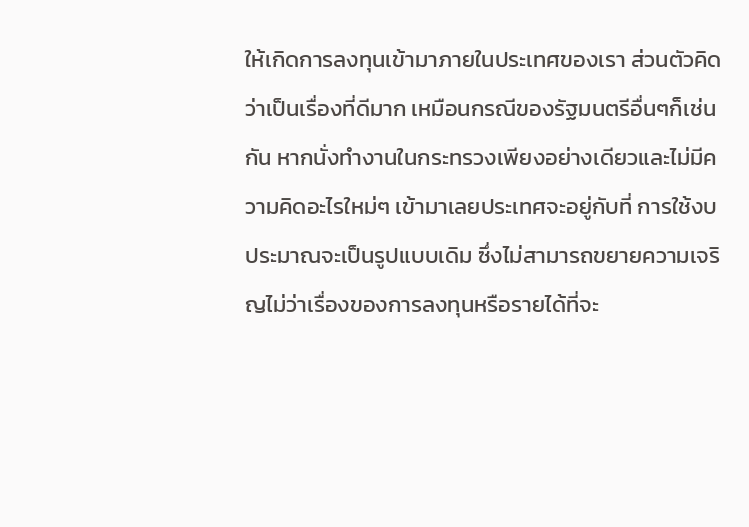ให้เกิดการลงทุนเข้ามาภายในประเทศของเรา ส่วนตัวคิดว่าเป็นเรื่องที่ดีมาก เหมือนกรณีของรัฐมนตรีอื่นๆก็เช่นกัน หากนั่งทำงานในกระทรวงเพียงอย่างเดียวและไม่มีความคิดอะไรใหม่ๆ เข้ามาเลยประเทศจะอยู่กับที่ การใช้งบประมาณจะเป็นรูปแบบเดิม ซึ่งไม่สามารถขยายความเจริญไม่ว่าเรื่องของการลงทุนหรือรายได้ที่จะ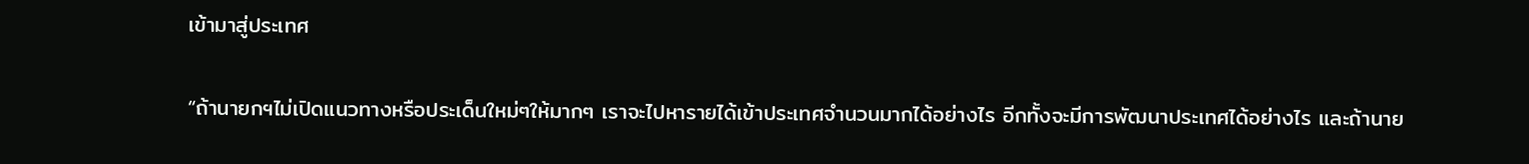เข้ามาสู่ประเทศ

“ถ้านายกฯไม่เปิดแนวทางหรือประเด็นใหม่ๆให้มากๆ เราจะไปหารายได้เข้าประเทศจำนวนมากได้อย่างไร อีกทั้งจะมีการพัฒนาประเทศได้อย่างไร และถ้านาย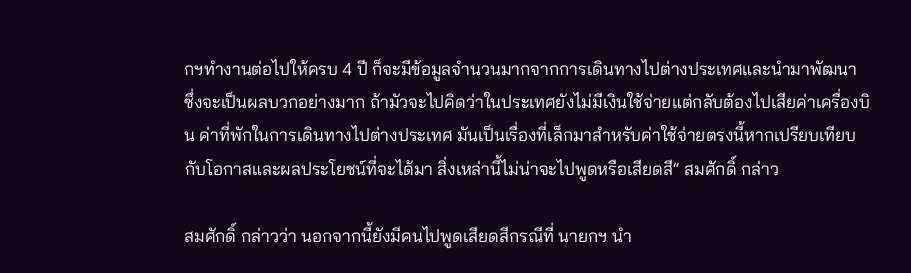กฯทำงานต่อไปให้ครบ 4 ปี ก็จะมีข้อมูลจำนวนมากจากการเดินทางไปต่างประเทศและนำมาพัฒนา ซึ่งจะเป็นผลบวกอย่างมาก ถ้ามัวจะไปคิดว่าในประเทศยังไม่มีเงินใช้จ่ายแต่กลับต้องไปเสียค่าเครื่องบิน ค่าที่พักในการเดินทางไปต่างประเทศ มันเป็นเรื่องที่เล็กมาสำหรับค่าใช้จ่ายตรงนี้หากเปรียบเทียบกับโอกาสและผลประโยชน์ที่จะได้มา สิ่งเหล่านี้ไม่น่าจะไปพูดหรือเสียดสี“ สมศักดิ์ กล่าว

สมศักดิ์ กล่าวว่า นอกจากนี้ยังมีคนไปพูดเสียดสีกรณีที่ นายกฯ นำ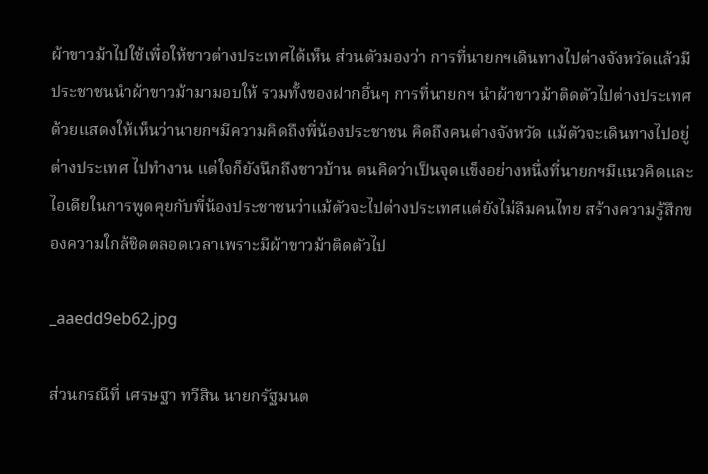ผ้าขาวม้าไปใช้เพื่อให้ชาวต่างประเทศได้เห็น ส่วนตัวมองว่า การที่นายกฯเดินทางไปต่างจังหวัดแล้วมีประชาชนนำผ้าขาวม้ามามอบให้ รวมทั้งของฝากอื่นๆ การที่นายกฯ นำผ้าขาวม้าติดตัวไปต่างประเทศด้วยแสดงให้เห็นว่านายกฯมีความคิดถึงพี่น้องประชาชน คิดถึงคนต่างจังหวัด แม้ตัวจะเดินทางไปอยู่ต่างประเทศ ไปทำงาน แต่ใจก็ยังนึกถึงชาวบ้าน ตนคิดว่าเป็นจุดแข็งอย่างหนึ่งที่นายกฯมีแนวคิดและไอเดียในการพูดคุยกับพี่น้องประชาชนว่าแม้ตัวจะไปต่างประเทศแต่ยังไม่ลืมคนไทย สร้างความรู้สึกของความใกล้ชิดตลอดเวลาเพราะมีผ้าขาวม้าติดตัวไป

_aaedd9eb62.jpg

ส่วนกรณีที่ เศรษฐา ทวีสิน นายกรัฐมนต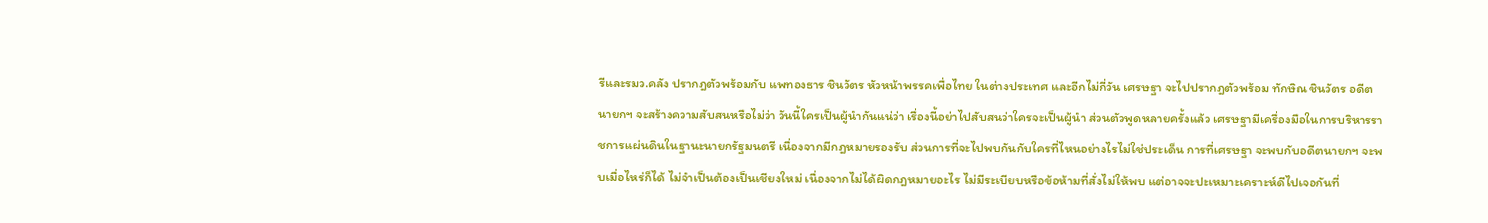รีและรมว.คลัง ปรากฎตัวพร้อมกับ แพทองธาร ชินวัตร หัวหน้าพรรคเพื่อไทย ในต่างประเทศ และอีกไม่กี่วัน เศรษฐา จะไปปรากฎตัวพร้อม ทักษิณ ชินวัตร อดีตนายกฯ จะสร้างความสับสนหรือไม่ว่า วันนี้ใครเป็นผู้นำกันแน่ว่า เรื่องนี้อย่าไปสับสนว่าใครจะเป็นผู้นำ ส่วนตัวพูดหลายครั้งแล้ว เศรษฐามีเครื่องมือในการบริหารราชการแผ่นดินในฐานะนายกรัฐมนตรี เนื่องจากมีกฎหมายรองรับ ส่วนการที่จะไปพบกันกับใครที่ไหนอย่างไรไม่ใช่ประเด็น การที่เศรษฐา จะพบกับอดีตนายกฯ จะพบเมื่อไหร่ก็ได้ ไม่จำเป็นต้องเป็นเชียงใหม่ เนื่องจากไม่ได้ผิดกฎหมายอะไร ไม่มีระเบียบหรือข้อห้ามที่สั่งไม่ให้พบ แต่อาจจะปะเหมาะเคราะห์ดีไปเจอกันที่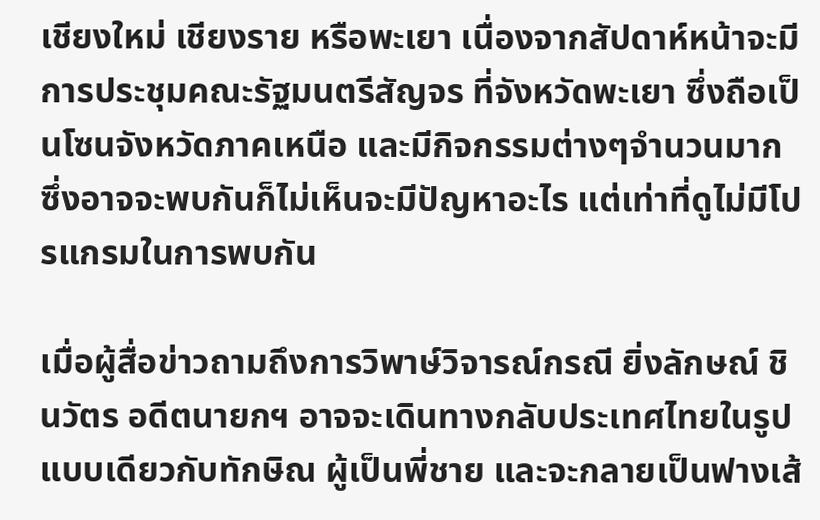เชียงใหม่ เชียงราย หรือพะเยา เนื่องจากสัปดาห์หน้าจะมีการประชุมคณะรัฐมนตรีสัญจร ที่จังหวัดพะเยา ซึ่งถือเป็นโซนจังหวัดภาคเหนือ และมีกิจกรรมต่างๆจำนวนมาก ซึ่งอาจจะพบกันก็ไม่เห็นจะมีปัญหาอะไร แต่เท่าที่ดูไม่มีโปรแกรมในการพบกัน

เมื่อผู้สื่อข่าวถามถึงการวิพาษ์วิจารณ์กรณี ยิ่งลักษณ์ ชินวัตร อดีตนายกฯ อาจจะเดินทางกลับประเทศไทยในรูปแบบเดียวกับทักษิณ ผู้เป็นพี่ชาย และจะกลายเป็นฟางเส้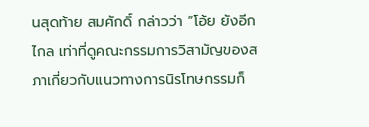นสุดท้าย สมศักดิ์ กล่าวว่า ”โอ้ย ยังอีกไกล เท่าที่ดูคณะกรรมการวิสามัญของสภาเกี่ยวกับแนวทางการนิรโทษกรรมก็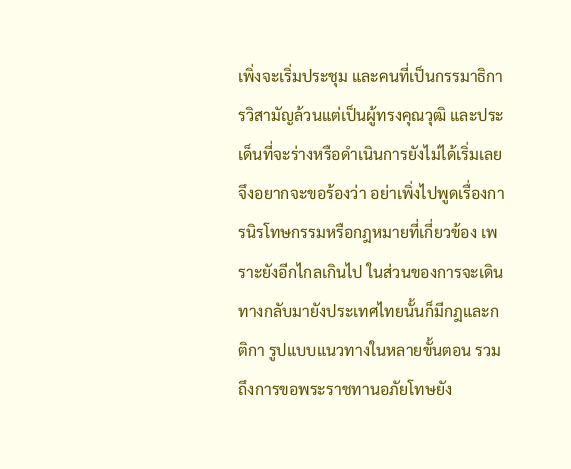เพิ่งจะเริ่มประชุม และคนที่เป็นกรรมาธิการวิสามัญล้วนแต่เป็นผู้ทรงคุณวุฒิ และประเด็นที่จะร่างหรือดำเนินการยังไม่ได้เริ่มเลย จึงอยากจะขอร้องว่า อย่าเพิ่งไปพูดเรื่องการนิรโทษกรรมหรือกฎหมายที่เกี่ยวข้อง เพราะยังอีกไกลเกินไป ในส่วนของการจะเดินทางกลับมายังประเทศไทยนั้นก็มีกฎและกติกา รูปแบบแนวทางในหลายขั้นตอน รวมถึงการขอพระราชทานอภัยโทษยัง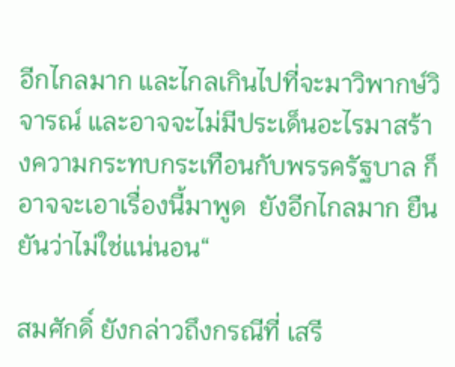อีกไกลมาก และไกลเกินไปที่จะมาวิพากษ์วิจารณ์ และอาจจะไม่มีประเด็นอะไรมาสร้างความกระทบกระเทือนกับพรรครัฐบาล ก็อาจจะเอาเรื่องนี้มาพูด  ยังอีกไกลมาก ยืนยันว่าไม่ใช่แน่นอน“

สมศักดิ์ ยังกล่าวถึงกรณีที่ เสรี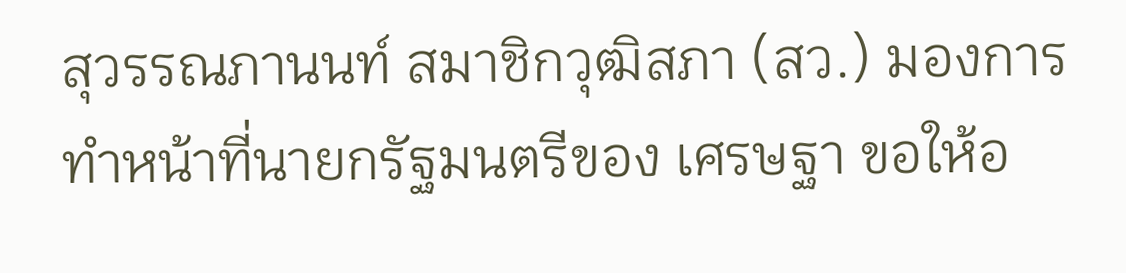สุวรรณภานนท์ สมาชิกวุฒิสภา (สว.) มองการทำหน้าที่นายกรัฐมนตรีของ เศรษฐา ขอให้อ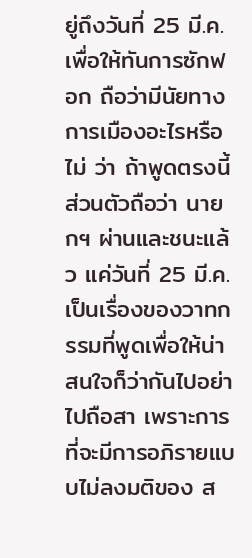ยู่ถึงวันที่ 25 มี.ค. เพื่อให้ทันการซักฟอก ถือว่ามีนัยทางการเมืองอะไรหรือไม่ ว่า ถ้าพูดตรงนี้ส่วนตัวถือว่า นายกฯ ผ่านและชนะแล้ว แค่วันที่ 25 มี.ค.เป็นเรื่องของวาทกรรมที่พูดเพื่อให้น่าสนใจก็ว่ากันไปอย่าไปถือสา เพราะการที่จะมีการอภิรายแบบไม่ลงมติของ ส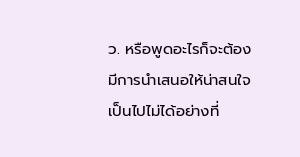ว. หรือพูดอะไรก็จะต้องมีการนำเสนอให้น่าสนใจ เป็นไปไม่ได้อย่างที่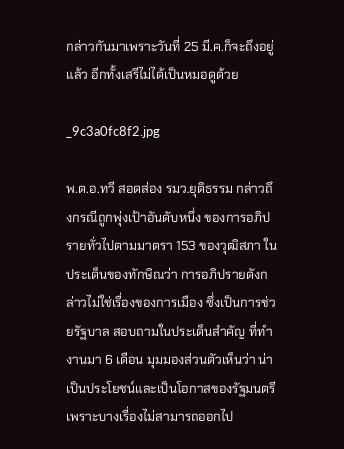กล่าวกันมาเพราะวันที่ 25 มี.ค.ก็จะถึงอยู่แล้ว อีกทั้งเสรีไม่ได้เป็นหมอดูด้วย

_9c3a0fc8f2.jpg

พ.ต.อ.ทวี สอดส่อง รมว.ยุติธรรม กล่าวถึงกรณีถูกพุ่งเป้าอันดับหนึ่ง ของการอภิปรายทั่วไปตามมาตรา 153 ของวุฒิสภา ในประเด็นของทักษิณว่า การอภิปรายดังกล่าวไม่ใช่เรื่องของการเมือง ซึ่งเป็นการช่วยรัฐบาล สอบถามในประเด็นสำคัญ ที่ทำงานมา 6 เดือน มุมมองส่วนตัวเห็นว่า น่าเป็นประโยชน์และเป็นโอกาสของรัฐมนตรี เพราะบางเรื่องไม่สามารถออกไป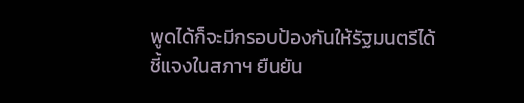พูดได้ก็จะมีกรอบป้องกันให้รัฐมนตรีได้ชี้แจงในสภาฯ ยืนยัน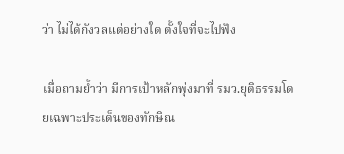ว่า ไม่ได้กังวลแต่อย่างใด ตั้งใจที่จะไปฟัง

เมื่อถามย้ำว่า มีการเป้าหลักพุ่งมาที่ รมว.ยุติธรรมโดยเฉพาะประเด็นของทักษิณ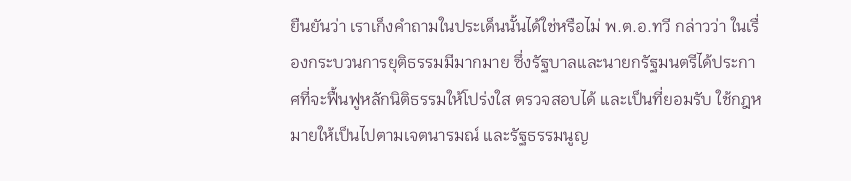ยืนยันว่า เราเก็งคำถามในประเด็นนั้นได้ใช่หรือไม่ พ.ต.อ.ทวี กล่าวว่า ในเรื่องกระบวนการยุติธรรมมีมากมาย ซึ่งรัฐบาลและนายกรัฐมนตรีได้ประกาศที่จะฟื้นฟูหลักนิติธรรมให้โปร่งใส ตรวจสอบได้ และเป็นที่ยอมรับ ใช้กฎหมายให้เป็นไปตามเจตนารมณ์ และรัฐธรรมนูญ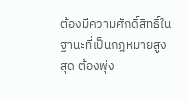ต้องมีความศักดิ์สิทธิ์ในฐานะที่เป็นกฎหมายสูงสุด ต้องพุ่ง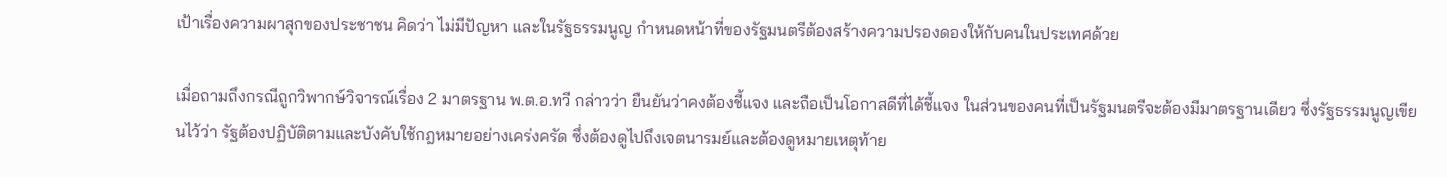เป้าเรื่องความผาสุกของประชาชน คิดว่า ไม่มีปัญหา และในรัฐธรรมนูญ กำหนดหน้าที่ของรัฐมนตรีต้องสร้างความปรองดองให้กับคนในประเทศด้วย

เมื่อถามถึงกรณีถูกวิพากษ์วิจารณ์เรื่อง 2 มาตรฐาน พ.ต.อ.ทวี กล่าวว่า ยืนยันว่าคงต้องชี้แจง และถือเป็นโอกาสดีที่ได้ชี้แจง ในส่วนของคนที่เป็นรัฐมนตรีจะต้องมีมาตรฐานเดียว ซึ่งรัฐธรรมนูญเขียนไว้ว่า รัฐต้องปฏิบัติตามและบังคับใช้กฎหมายอย่างเคร่งครัด ซึ่งต้องดูไปถึงเจตนารมย์และต้องดูหมายเหตุท้าย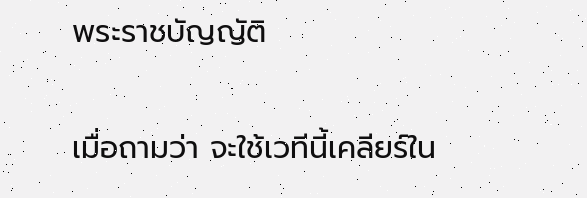พระราชบัญญัติ

เมื่อถามว่า จะใช้เวทีนี้เคลียร์ใน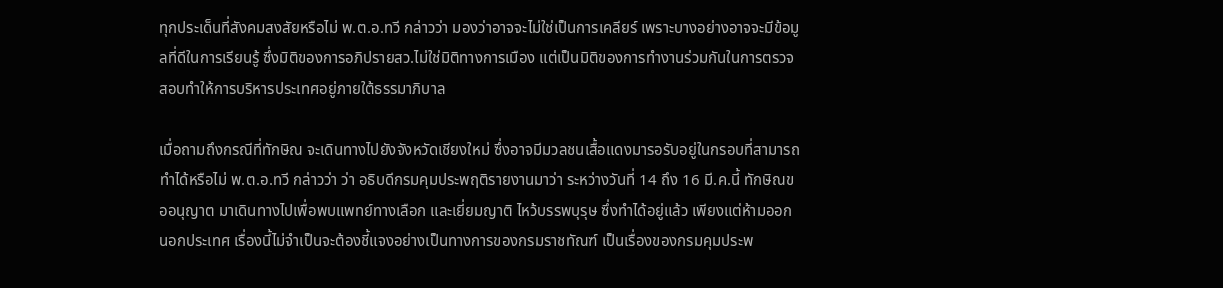ทุกประเด็นที่สังคมสงสัยหรือไม่ พ.ต.อ.ทวี กล่าวว่า มองว่าอาจจะไม่ใช่เป็นการเคลียร์ เพราะบางอย่างอาจจะมีข้อมูลที่ดีในการเรียนรู้ ซึ่งมิติของการอภิปรายสว.ไม่ใช่มิติทางการเมือง แต่เป็นมิติของการทำงานร่วมกันในการตรวจสอบทำให้การบริหารประเทศอยู่ภายใต้ธรรมาภิบาล

เมื่อถามถึงกรณีที่ทักษิณ จะเดินทางไปยังจังหวัดเชียงใหม่ ซึ่งอาจมีมวลชนเสื้อแดงมารอรับอยู่ในกรอบที่สามารถทำได้หรือไม่ พ.ต.อ.ทวี กล่าวว่า ว่า อธิบดีกรมคุมประพฤติรายงานมาว่า ระหว่างวันที่ 14 ถึง 16 มี.ค.นี้ ทักษิณขออนุญาต มาเดินทางไปเพื่อพบแพทย์ทางเลือก และเยี่ยมญาติ ไหว้บรรพบุรุษ ซึ่งทำได้อยู่แล้ว เพียงแต่ห้ามออกนอกประเทศ เรื่องนี้ไม่จำเป็นจะต้องชี้แจงอย่างเป็นทางการของกรมราชทัณฑ์ เป็นเรื่องของกรมคุมประพ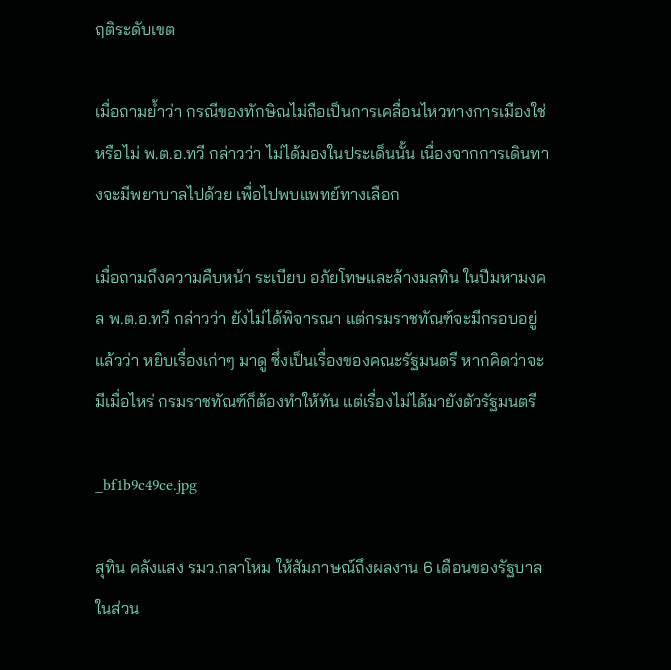ฤติระดับเขต

เมื่อถามย้ำว่า กรณีของทักษิณไม่ถือเป็นการเคลื่อนไหวทางการเมืองใช่หรือไม่ พ.ต.อ.ทวี กล่าวว่า ไม่ได้มองในประเด็นนั้น เนื่องจากการเดินทางจะมีพยาบาลไปด้วย เพื่อไปพบแพทย์ทางเลือก

เมื่อถามถึงความคืบหน้า ระเบียบ อภัยโทษและล้างมลทิน ในปีมหามงคล พ.ต.อ.ทวี กล่าวว่า ยังไม่ได้พิจารณา แต่กรมราชทัณฑ์จะมีกรอบอยู่แล้วว่า หยิบเรื่องเก่าๆ มาดู ซึ่งเป็นเรื่องของคณะรัฐมนตรี หากคิดว่าจะมีเมื่อไหร่ กรมราชทัณฑ์ก็ต้องทำให้ทัน แต่เรื่องไม่ได้มายังตัวรัฐมนตรี

_bf1b9c49ce.jpg

สุทิน คลังแสง รมว.กลาโหม ให้สัมภาษณ์ถึงผลงาน 6 เดือนของรัฐบาล ในส่วน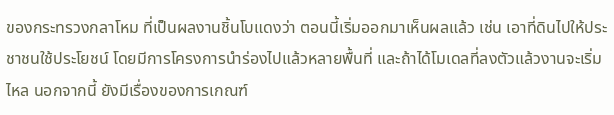ของกระทรวงกลาโหม ที่เป็นผลงานชิ้นโบแดงว่า ตอนนี้เริ่มออกมาเห็นผลแล้ว เช่น เอาที่ดินไปให้ประชาชนใช้ประโยชน์ โดยมีการโครงการนำร่องไปแล้วหลายพื้นที่ และถ้าได้โมเดลที่ลงตัวแล้วงานจะเริ่มไหล นอกจากนี้ ยังมีเรื่องของการเกณฑ์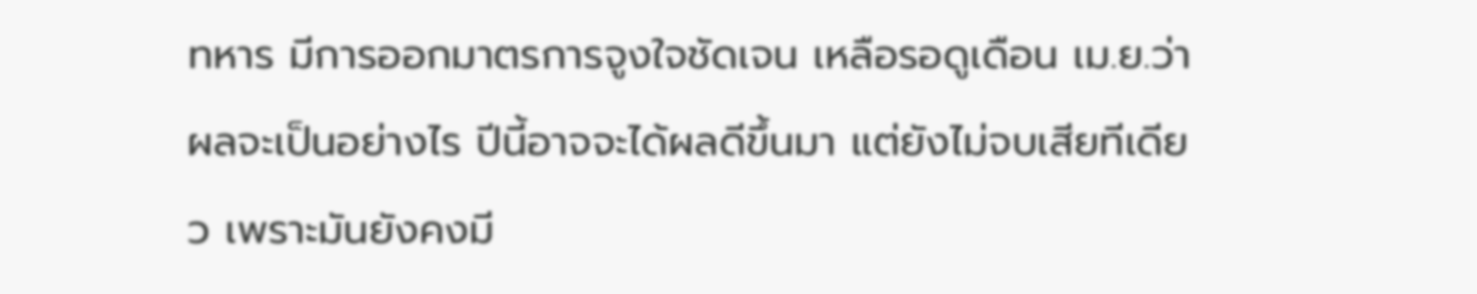ทหาร มีการออกมาตรการจูงใจชัดเจน เหลือรอดูเดือน เม.ย.ว่า ผลจะเป็นอย่างไร ปีนี้อาจจะได้ผลดีขึ้นมา แต่ยังไม่จบเสียทีเดียว เพราะมันยังคงมี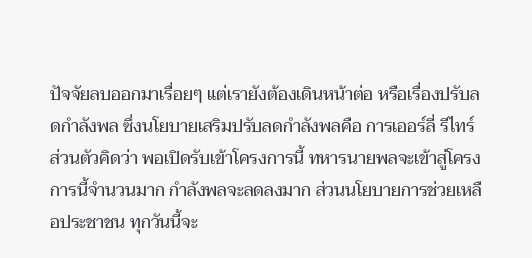ปัจจัยลบออกมาเรื่อยๆ แต่เรายังต้องเดินหน้าต่อ หรือเรื่องปรับลดกำลังพล ซึ่งนโยบายเสริมปรับลดกำลังพลคือ การเออร์ลี่ รีไทร์ ส่วนตัวคิดว่า พอเปิดรับเข้าโครงการนี้ ทหารนายพลจะเข้าสู่โครงการนี้จำนวนมาก กำลังพลจะลดลงมาก ส่วนนโยบายการช่วยเหลือประชาชน ทุกวันนี้จะ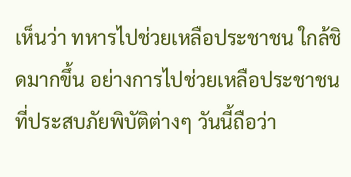เห็นว่า ทหารไปช่วยเหลือประชาชน ใกล้ชิดมากขึ้น อย่างการไปช่วยเหลือประชาชนที่ประสบภัยพิบัติต่างๆ วันนี้ถือว่า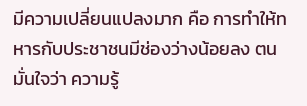มีความเปลี่ยนแปลงมาก คือ การทำให้ทหารกับประชาชนมีช่องว่างน้อยลง ตนมั่นใจว่า ความรู้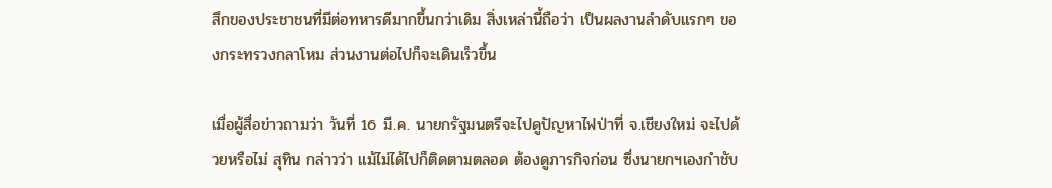สึกของประชาชนที่มีต่อทหารดีมากขึ้นกว่าเดิม สิ่งเหล่านี้ถือว่า เป็นผลงานลำดับแรกๆ ของกระทรวงกลาโหม ส่วนงานต่อไปก็จะเดินเร็วขึ้น

เมื่อผู้สื่อข่าวถามว่า วันที่ 16 มี.ค. นายกรัฐมนตรีจะไปดูปัญหาไฟป่าที่ จ.เชียงใหม่ จะไปด้วยหรือไม่ สุทิน กล่าวว่า แม้ไม่ได้ไปก็ติดตามตลอด ต้องดูภารกิจก่อน ซึ่งนายกฯเองกำชับ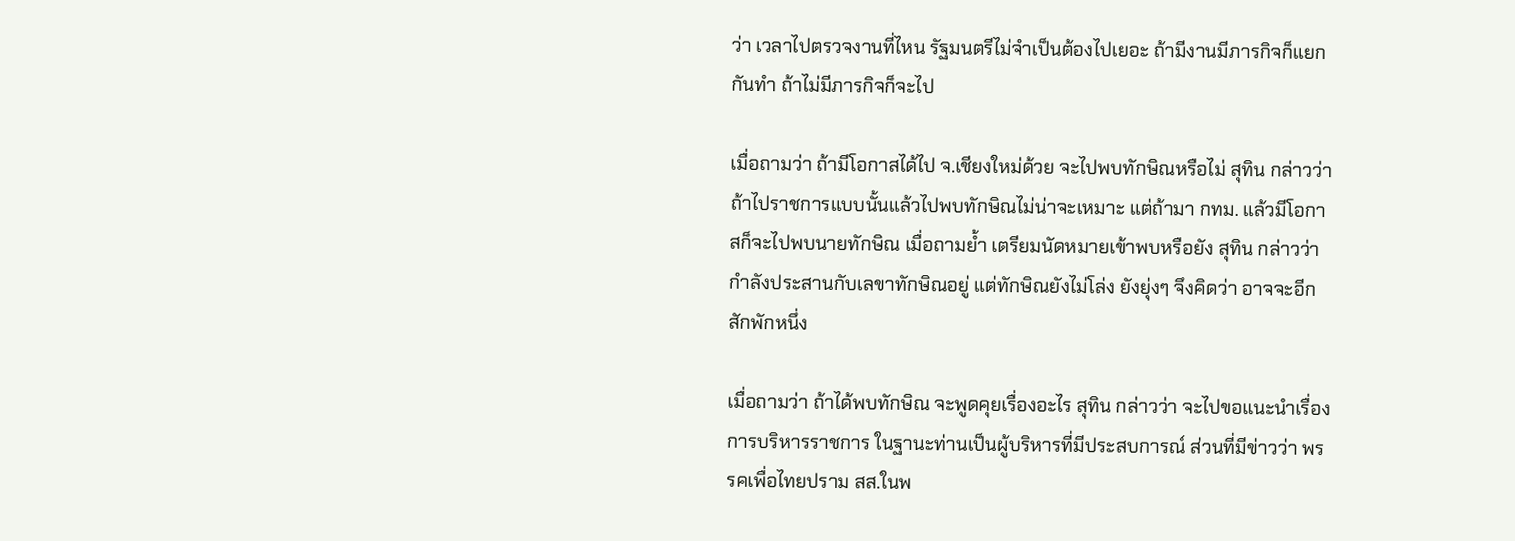ว่า เวลาไปตรวจงานที่ไหน รัฐมนตรีไม่จำเป็นต้องไปเยอะ ถ้ามีงานมีภารกิจก็แยกกันทำ ถ้าไม่มีภารกิจก็จะไป

เมื่อถามว่า ถ้ามีโอกาสได้ไป จ.เชียงใหม่ด้วย จะไปพบทักษิณหรือไม่ สุทิน กล่าวว่า ถ้าไปราชการแบบนั้นแล้วไปพบทักษิณไม่น่าจะเหมาะ แต่ถ้ามา กทม. แล้วมีโอกาสก็จะไปพบนายทักษิณ เมื่อถามย้ำ เตรียมนัดหมายเข้าพบหรือยัง สุทิน กล่าวว่า กำลังประสานกับเลขาทักษิณอยู่ แต่ทักษิณยังไม่โล่ง ยังยุ่งๆ จึงคิดว่า อาจจะอีกสักพักหนึ่ง

เมื่อถามว่า ถ้าได้พบทักษิณ จะพูดคุยเรื่องอะไร สุทิน กล่าวว่า จะไปขอแนะนำเรื่องการบริหารราชการ ในฐานะท่านเป็นผู้บริหารที่มีประสบการณ์ ส่วนที่มีข่าวว่า พรรคเพื่อไทยปราม สส.ในพ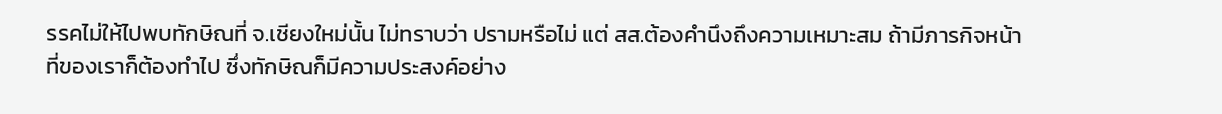รรคไม่ให้ไปพบทักษิณที่ จ.เชียงใหม่นั้น ไม่ทราบว่า ปรามหรือไม่ แต่ สส.ต้องคำนึงถึงความเหมาะสม ถ้ามีภารกิจหน้าที่ของเราก็ต้องทำไป ซึ่งทักษิณก็มีความประสงค์อย่าง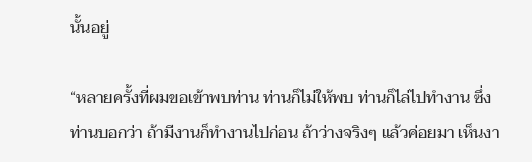นั้นอยู่

“หลายครั้งที่ผมขอเข้าพบท่าน ท่านก็ไม่ให้พบ ท่านก็ไล่ไปทำงาน ซึ่งท่านบอกว่า ถ้ามีงานก็ทำงานไปก่อน ถ้าว่างจริงๆ แล้วค่อยมา เห็นงา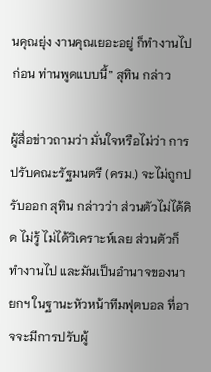นคุณยุ่ง งานคุณเยอะอยู่ ก็ทำงานไปก่อน ท่านพูดแบบนี้” สุทิน กล่าว

ผู้สื่อข่าวถามว่า มั่นใจหรือไม่ว่า การปรับคณะรัฐมนตรี (ครม.) จะไม่ถูกปรับออก สุทิน กล่าวว่า ส่วนตัวไม่ได้คิด ไม่รู้ ไม่ได้วิเคราะห์เลย ส่วนตัวก็ทำงานไป และมันเป็นอำนาจของนายกฯ ในฐานะหัวหน้าทีมฟุตบอล ที่อาจจะมีการปรับผู้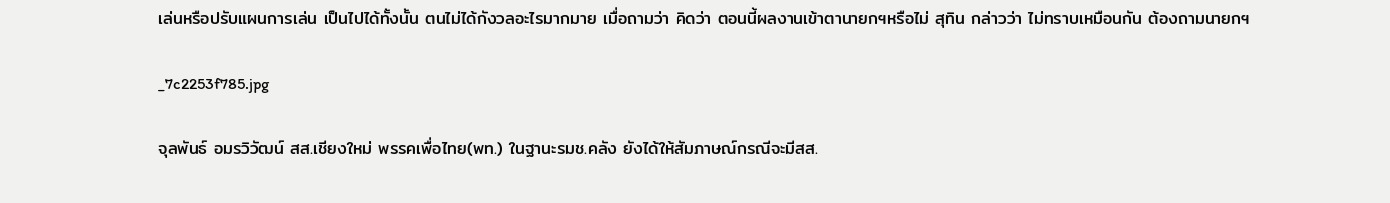เล่นหรือปรับแผนการเล่น เป็นไปได้ทั้งนั้น ตนไม่ได้กังวลอะไรมากมาย เมื่อถามว่า คิดว่า ตอนนี้ผลงานเข้าตานายกฯหรือไม่ สุทิน กล่าวว่า ไม่ทราบเหมือนกัน ต้องถามนายกฯ

_7c2253f785.jpg

จุลพันธ์ อมรวิวัฒน์ สส.เชียงใหม่ พรรคเพื่อไทย(พท.) ในฐานะรมช.คลัง ยังได้ให้สัมภาษณ์กรณีจะมีสส.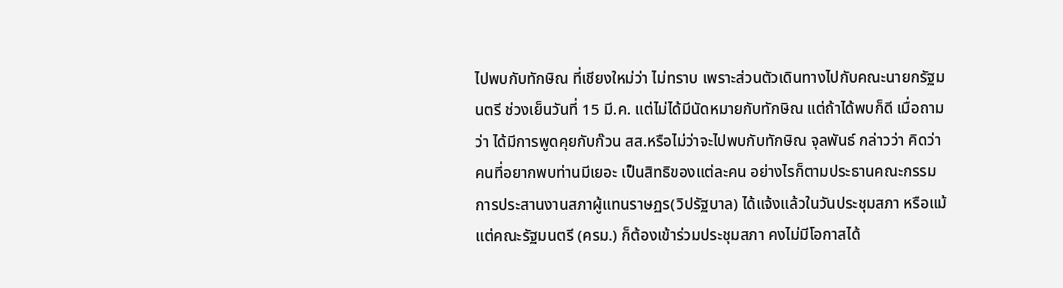ไปพบกับทักษิณ ที่เชียงใหม่ว่า ไม่ทราบ เพราะส่วนตัวเดินทางไปกับคณะนายกรัฐมนตรี ช่วงเย็นวันที่ 15 มี.ค. แต่ไม่ได้มีนัดหมายกับทักษิณ แต่ถ้าได้พบก็ดี เมื่อถามว่า ได้มีการพูดคุยกับก๊วน สส.หรือไม่ว่าจะไปพบกับทักษิณ จุลพันธ์ กล่าวว่า คิดว่าคนที่อยากพบท่านมีเยอะ เป็นสิทธิของแต่ละคน อย่างไรก็ตามประธานคณะกรรมการประสานงานสภาผู้แทนราษฏร(วิปรัฐบาล) ได้แจ้งแล้วในวันประชุมสภา หรือแม้แต่คณะรัฐมนตรี (ครม.) ก็ต้องเข้าร่วมประชุมสภา คงไม่มีโอกาสได้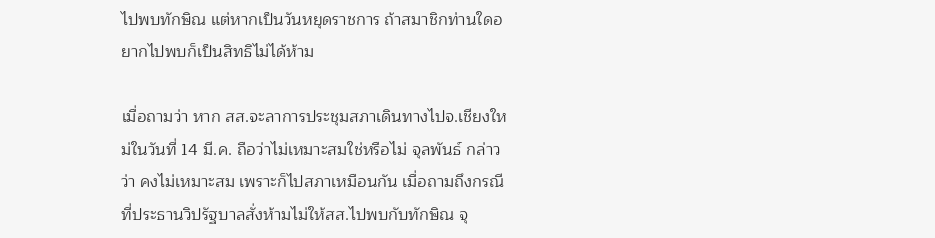ไปพบทักษิณ แต่หากเป็นวันหยุดราชการ ถ้าสมาชิกท่านใดอยากไปพบก็เป็นสิทธิไม่ได้ห้าม

เมื่อถามว่า หาก สส.จะลาการประชุมสภาเดินทางไปจ.เชียงใหม่ในวันที่ 14 มี.ค. ถือว่าไม่เหมาะสมใช่หรือไม่ จุลพันธ์ กล่าวว่า คงไม่เหมาะสม เพราะก็ไปสภาเหมือนกัน เมื่อถามถึงกรณีที่ประธานวิปรัฐบาลสั่งห้ามไม่ให้สส.ไปพบกับทักษิณ จุ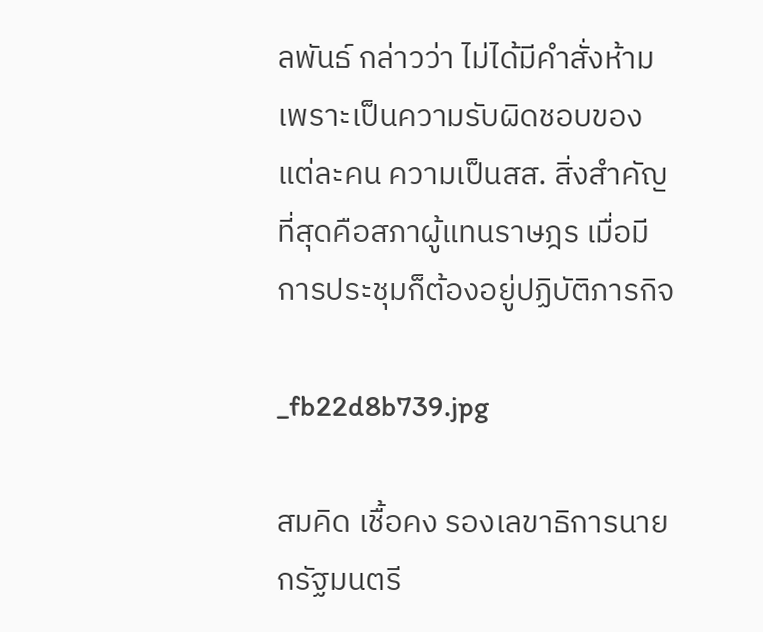ลพันธ์ กล่าวว่า ไม่ได้มีคำสั่งห้าม เพราะเป็นความรับผิดชอบของแต่ละคน ความเป็นสส. สิ่งสำคัญที่สุดคือสภาผู้แทนราษฎร เมื่อมีการประชุมก็ต้องอยู่ปฏิบัติภารกิจ

_fb22d8b739.jpg

สมคิด เชื้อคง รองเลขาธิการนายกรัฐมนตรี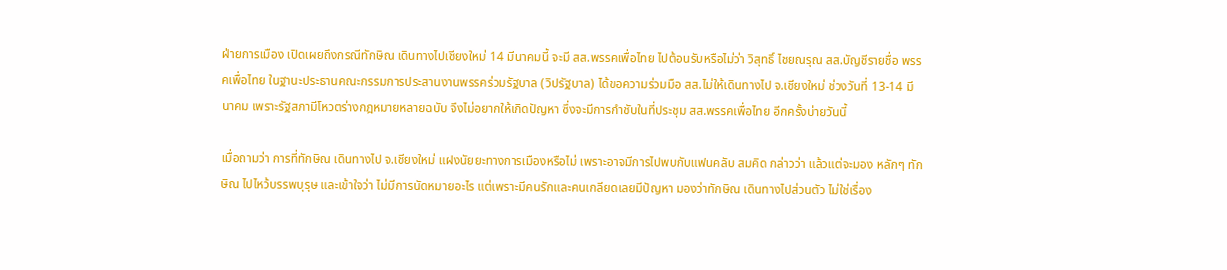ฝ่ายการเมือง เปิดเผยถึงกรณีทักษิณ เดินทางไปเชียงใหม่ 14 มีนาคมนี้ จะมี สส.พรรคเพื่อไทย ไปต้อนรับหรือไม่ว่า วิสุทธิ์ ไชยณรุณ สส.บัญชีรายชื่อ พรรคเพื่อไทย ในฐานะประธานคณะกรรมการประสานงานพรรคร่วมรัฐบาล (วิปรัฐบาล) ได้ขอความร่วมมือ สส.ไม่ให้เดินทางไป จ.เชียงใหม่ ช่วงวันที่ 13-14 มีนาคม เพราะรัฐสภามีโหวตร่างกฎหมายหลายฉบับ จึงไม่อยากให้เกิดปัญหา ซึ่งจะมีการกําชับในที่ประชุม สส.พรรคเพื่อไทย อีกครั้งบ่ายวันนี้

เมื่อถามว่า การที่ทักษิณ เดินทางไป จ.เชียงใหม่ แฝงนัยยะทางการเมืองหรือไม่ เพราะอาจมีการไปพบกับแฟนคลับ สมคิด กล่าวว่า แล้วแต่จะมอง หลักๆ ทักษิณ ไปไหว้บรรพบุรุษ และเข้าใจว่า ไม่มีการนัดหมายอะไร แต่เพราะมีคนรักและคนเกลียดเลยมีปัญหา มองว่าทักษิณ เดินทางไปส่วนตัว ไม่ใช่เรื่อง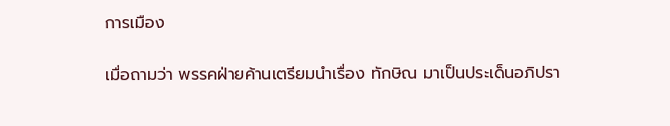การเมือง

เมื่อถามว่า พรรคฝ่ายค้านเตรียมนำเรื่อง ทักษิณ มาเป็นประเด็นอภิปรา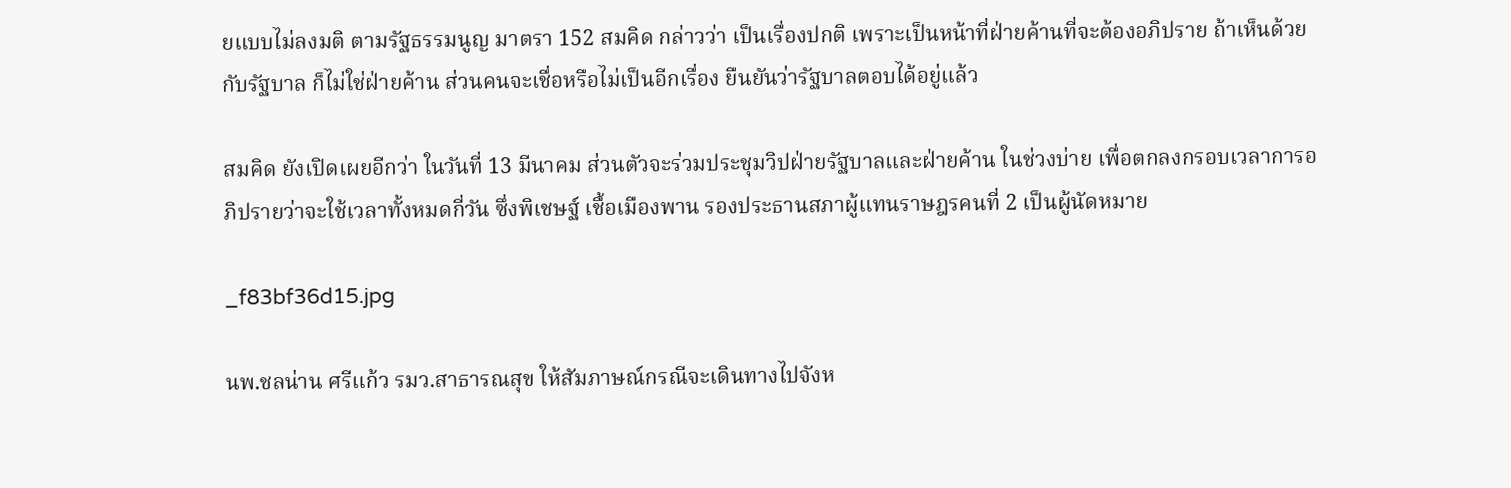ยแบบไม่ลงมติ ตามรัฐธรรมนูญ มาตรา 152 สมคิด กล่าวว่า เป็นเรื่องปกติ เพราะเป็นหน้าที่ฝ่ายค้านที่จะต้องอภิปราย ถ้าเห็นด้วยกับรัฐบาล ก็ไม่ใช่ฝ่ายค้าน ส่วนคนจะเชื่อหรือไม่เป็นอีกเรื่อง ยืนยันว่ารัฐบาลตอบได้อยู่แล้ว

สมคิด ยังเปิดเผยอีกว่า ในวันที่ 13 มีนาคม ส่วนตัวจะร่วมประชุมวิปฝ่ายรัฐบาลและฝ่ายค้าน ในช่วงบ่าย เพื่อตกลงกรอบเวลาการอภิปรายว่าจะใช้เวลาทั้งหมดกี่วัน ซึ่งพิเชษฐ์ เชื้อเมืองพาน รองประธานสภาผู้แทนราษฎรคนที่ 2 เป็นผู้นัดหมาย

_f83bf36d15.jpg

นพ.ชลน่าน ศรีแก้ว รมว.สาธารณสุข ให้สัมภาษณ์กรณีจะเดินทางไปจังห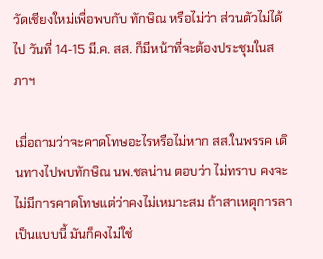วัดเชียงใหม่เพื่อพบกับ ทักษิณ หรือไม่ว่า ส่วนตัวไม่ได้ไป วันที่ 14-15 มี.ค. สส. ก็มีหน้าที่จะต้องประชุมในสภาฯ

เมื่อถามว่าจะคาดโทษอะไรหรือไม่หาก สส.ในพรรค เดินทางไปพบทักษิณ นพ.ชลน่าน ตอบว่า ไม่ทราบ คงจะไม่มีการคาดโทษแต่ว่าคงไม่เหมาะสม ถ้าสาเหตุการลาเป็นแบบนี้ มันก็คงไม่ใช่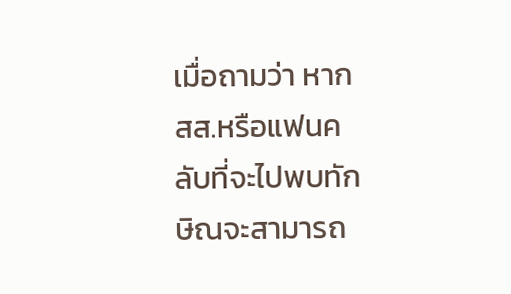เมื่อถามว่า หาก สส.หรือแฟนคลับที่จะไปพบทักษิณจะสามารถ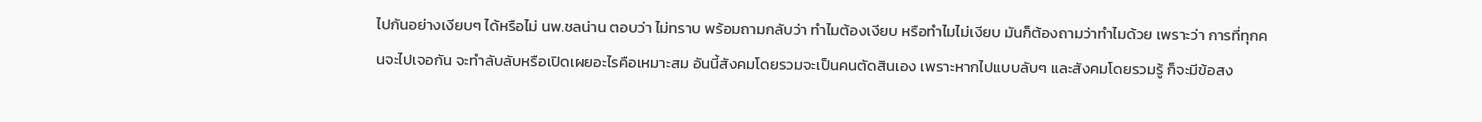ไปกันอย่างเงียบๆ ได้หรือไม่ นพ.ชลน่าน ตอบว่า ไม่ทราบ พร้อมถามกลับว่า ทำไมต้องเงียบ หรือทำไมไม่เงียบ มันก็ต้องถามว่าทำไมด้วย เพราะว่า การที่ทุกคนจะไปเจอกัน จะทำลับลับหรือเปิดเผยอะไรคือเหมาะสม อันนี้สังคมโดยรวมจะเป็นคนตัดสินเอง เพราะหากไปแบบลับๆ และสังคมโดยรวมรู้ ก็จะมีข้อสง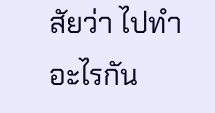สัยว่า ไปทำอะไรกัน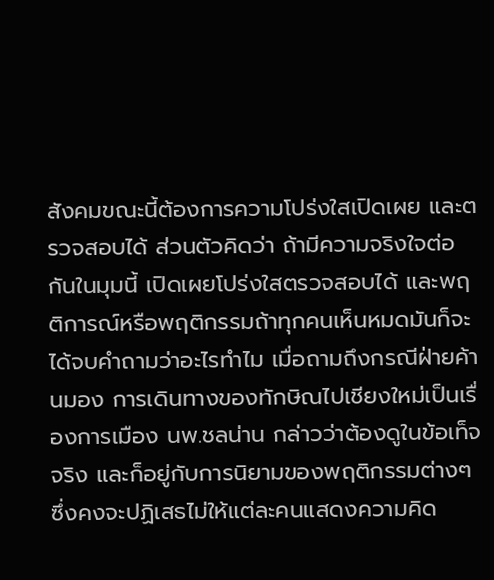สังคมขณะนี้ต้องการความโปร่งใสเปิดเผย และตรวจสอบได้ ส่วนตัวคิดว่า ถ้ามีความจริงใจต่อกันในมุมนี้ เปิดเผยโปร่งใสตรวจสอบได้ และพฤติการณ์หรือพฤติกรรมถ้าทุกคนเห็นหมดมันก็จะได้จบคำถามว่าอะไรทำไม เมื่อถามถึงกรณีฝ่ายค้านมอง การเดินทางของทักษิณไปเชียงใหม่เป็นเรื่องการเมือง นพ.ชลน่าน กล่าวว่าต้องดูในข้อเท็จจริง และก็อยู่กับการนิยามของพฤติกรรมต่างๆ ซึ่งคงจะปฏิเสธไม่ให้แต่ละคนแสดงความคิด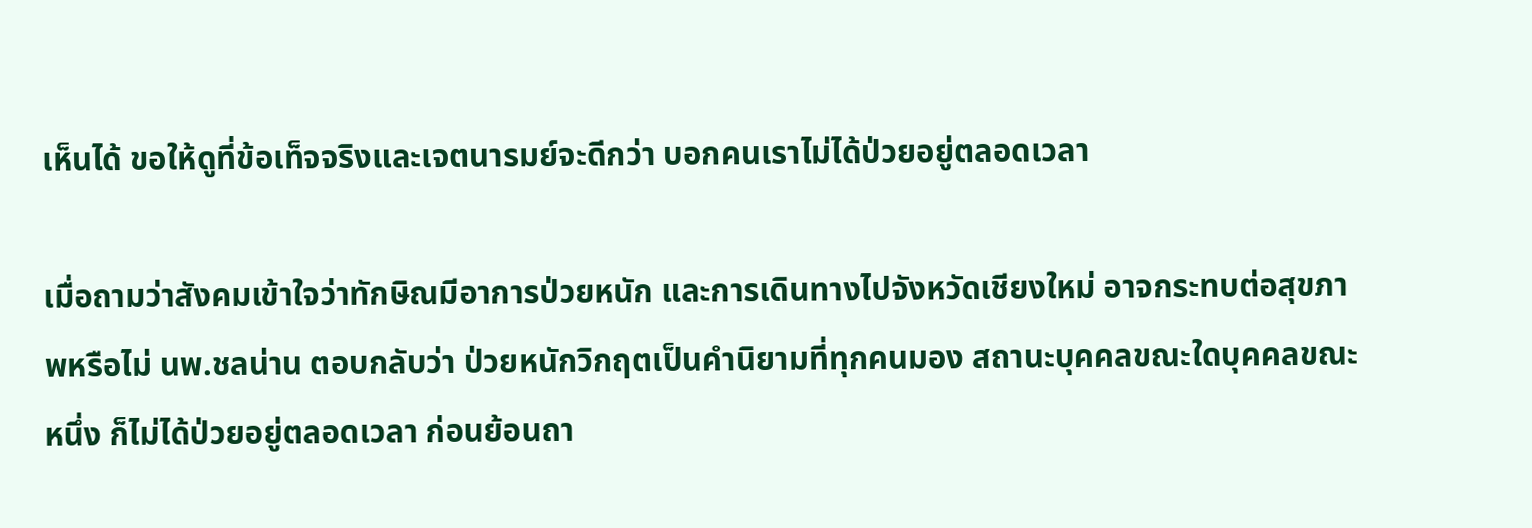เห็นได้ ขอให้ดูที่ข้อเท็จจริงและเจตนารมย์จะดีกว่า บอกคนเราไม่ได้ป่วยอยู่ตลอดเวลา

เมื่อถามว่าสังคมเข้าใจว่าทักษิณมีอาการป่วยหนัก และการเดินทางไปจังหวัดเชียงใหม่ อาจกระทบต่อสุขภาพหรือไม่ นพ.ชลน่าน ตอบกลับว่า ป่วยหนักวิกฤตเป็นคำนิยามที่ทุกคนมอง สถานะบุคคลขณะใดบุคคลขณะหนึ่ง ก็ไม่ได้ป่วยอยู่ตลอดเวลา ก่อนย้อนถา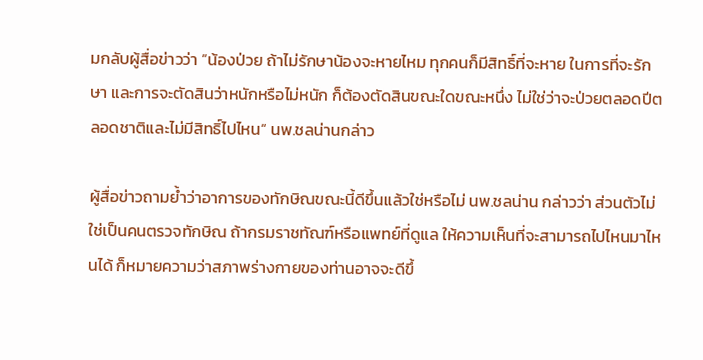มกลับผู้สื่อข่าวว่า ”น้องป่วย ถ้าไม่รักษาน้องจะหายไหม ทุกคนก็มีสิทธิ์ที่จะหาย ในการที่จะรักษา และการจะตัดสินว่าหนักหรือไม่หนัก ก็ต้องตัดสินขณะใดขณะหนึ่ง ไม่ใช่ว่าจะป่วยตลอดปีตลอดชาติและไม่มีสิทธิ์ไปไหน“ นพ.ชลน่านกล่าว

ผู้สื่อข่าวถามย้ำว่าอาการของทักษิณขณะนี้ดีขึ้นแล้วใช่หรือไม่ นพ.ชลน่าน กล่าวว่า ส่วนตัวไม่ใช่เป็นคนตรวจทักษิณ ถ้ากรมราชทัณฑ์หรือแพทย์ที่ดูแล ให้ความเห็นที่จะสามารถไปไหนมาไหนได้ ก็หมายความว่าสภาพร่างกายของท่านอาจจะดีขึ้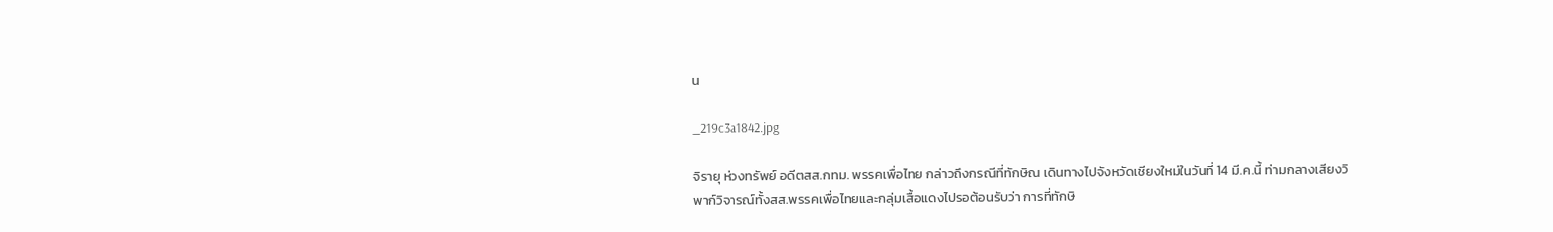น

_219c3a1842.jpg

จิรายุ ห่วงทรัพย์ อดีตสส.กทม. พรรคเพื่อไทย กล่าวถึงกรณีที่ทักษิณ เดินทางไปจังหวัดเชียงใหม่ในวันที่ 14 มี.ค.นี้ ท่ามกลางเสียงวิพาก์วิจารณ์ทั้งสส.พรรคเพื่อไทยและกลุ่มเสื้อแดงไปรอต้อนรับว่า การที่ทักษิ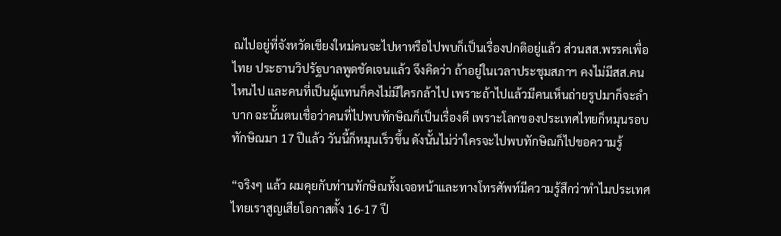ณไปอยู่ที่จังหวัดเชียงใหม่คนจะไปหาหรือไปพบก็เป็นเรื่องปกติอยู่แล้ว ส่วนสส.พรรคเพื่อไทย ประธานวิปรัฐบาลพูดชัดเจนแล้ว จึงคิดว่า ถ้าอยู่ในเวลาประชุมสภาฯ คงไม่มีสส.คนไหนไป และคนที่เป็นผู้แทนก็คงไม่มีใครกล้าไป เพราะถ้าไปแล้วมีคนเห็นถ่ายรูปมาก็จะลำบาก ฉะนั้นตนเชื่อว่าคนที่ไปพบทักษิณก็เป็นเรื่องดี เพราะโลกของประเทศไทยก็หมุนรอบทักษิณมา 17 ปีแล้ว วันนี้ก็หมุนเร็วขึ้น ดังนั้นไม่ว่าใครจะไปพบทักษิณก็ไปขอความรู้

“จริงๆ แล้ว ผมคุยกับท่านทักษิณทั้งเจอหน้าและทางโทรศัพท์มีความรู้สึกว่าทำไมประเทศไทยเราสูญเสียโอกาสตั้ง 16-17 ปี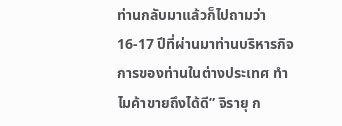ท่านกลับมาแล้วก็ไปถามว่า 16-17 ปีที่ผ่านมาท่านบริหารกิจการของท่านในต่างประเทศ ทำไมค้าขายถึงได้ดี” จิรายุ ก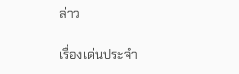ล่าว

เรื่องเด่นประจำ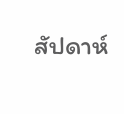สัปดาห์